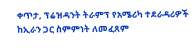ቀጥታ, ፕሬዝዳንት ትራምፕ የአሜሪካ ተደራዳሪዎች ከኢራን ጋር ስምምነት ለመፈጸም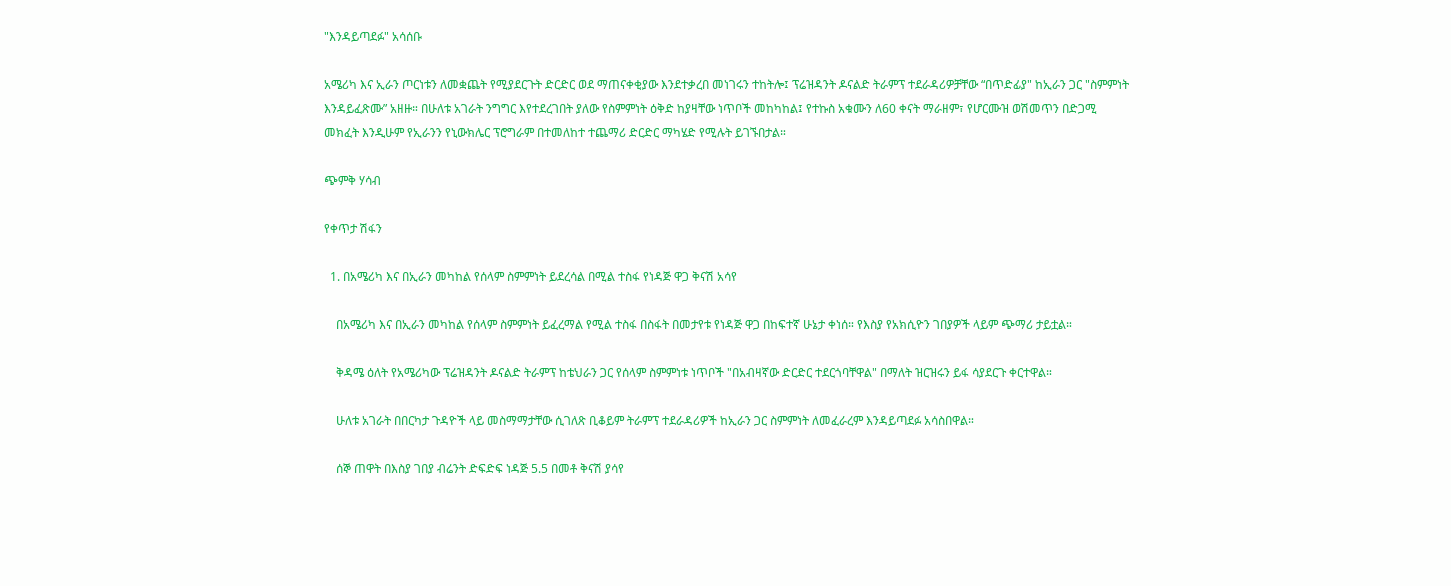"እንዳይጣደፉ" አሳሰቡ

አሜሪካ እና ኢራን ጦርነቱን ለመቋጨት የሚያደርጉት ድርድር ወደ ማጠናቀቂያው እንደተቃረበ መነገሩን ተከትሎ፤ ፕሬዝዳንት ዶናልድ ትራምፕ ተደራዳሪዎቻቸው “በጥድፊያ" ከኢራን ጋር "ስምምነት እንዳይፈጽሙ” አዘዙ። በሁለቱ አገራት ንግግር እየተደረገበት ያለው የስምምነት ዕቅድ ከያዛቸው ነጥቦች መከካከል፤ የተኩስ አቁሙን ለ60 ቀናት ማራዘም፣ የሆርሙዝ ወሽመጥን በድጋሚ መክፈት እንዲሁም የኢራንን የኒውክሌር ፕሮግራም በተመለከተ ተጨማሪ ድርድር ማካሄድ የሚሉት ይገኙበታል።

ጭምቅ ሃሳብ

የቀጥታ ሽፋን

  1. በአሜሪካ እና በኢራን መካከል የሰላም ስምምነት ይደረሳል በሚል ተስፋ የነዳጅ ዋጋ ቅናሽ አሳየ

    በአሜሪካ እና በኢራን መካከል የሰላም ስምምነት ይፈረማል የሚል ተስፋ በስፋት በመታየቱ የነዳጅ ዋጋ በከፍተኛ ሁኔታ ቀነሰ። የእስያ የአክሲዮን ገበያዎች ላይም ጭማሪ ታይቷል።

    ቅዳሜ ዕለት የአሜሪካው ፕሬዝዳንት ዶናልድ ትራምፕ ከቴህራን ጋር የሰላም ስምምነቱ ነጥቦች "በአብዛኛው ድርድር ተደርጎባቸዋል" በማለት ዝርዝሩን ይፋ ሳያደርጉ ቀርተዋል።

    ሁለቱ አገራት በበርካታ ጉዳዮች ላይ መስማማታቸው ሲገለጽ ቢቆይም ትራምፕ ተደራዳሪዎች ከኢራን ጋር ስምምነት ለመፈራረም እንዳይጣደፉ አሳስበዋል።

    ሰኞ ጠዋት በእስያ ገበያ ብሬንት ድፍድፍ ነዳጅ 5.5 በመቶ ቅናሽ ያሳየ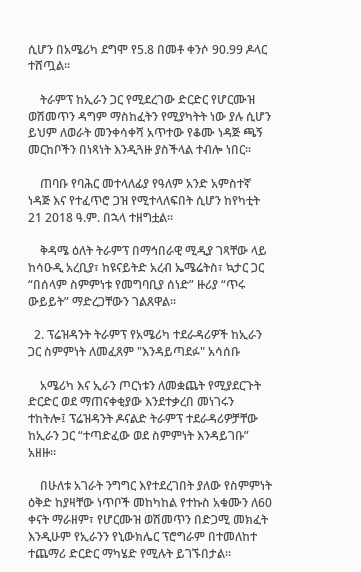ሲሆን በአሜሪካ ደግሞ የ5.8 በመቶ ቀንሶ 90.99 ዶላር ተሸጧል።

    ትራምፕ ከኢራን ጋር የሚደረገው ድርድር የሆርሙዝ ወሽመጥን ዳግም ማስከፈትን የሚያካትት ነው ያሉ ሲሆን ይህም ለወራት መንቀሳቀሻ አጥተው የቆሙ ነዳጅ ጫኝ መርከቦችን በነጻነት እንዲጓዙ ያስችላል ተብሎ ነበር።

    ጠባቡ የባሕር መተላለፊያ የዓለም አንድ አምስተኛ ነዳጅ እና የተፈጥሮ ጋዝ የሚተላለፍበት ሲሆን ከየካቲት 21 2018 ዓ.ም. በኋላ ተዘግቷል።

    ቅዳሜ ዕለት ትራምፕ በማኅበራዊ ሚዲያ ገጻቸው ላይ ከሳዑዲ አረቢያ፣ ከዩናይትድ አረብ ኤሜሬትስ፣ ኳታር ጋር “በሰላም ስምምነቱ የመግባቢያ ሰነድ” ዙሪያ “ጥሩ ውይይት” ማድረጋቸውን ገልጸዋል።

  2. ፕሬዝዳንት ትራምፕ የአሜሪካ ተደራዳሪዎች ከኢራን ጋር ስምምነት ለመፈጸም "እንዳይጣደፉ" አሳሰቡ

    አሜሪካ እና ኢራን ጦርነቱን ለመቋጨት የሚያደርጉት ድርድር ወደ ማጠናቀቂያው እንደተቃረበ መነገሩን ተከትሎ፤ ፕሬዝዳንት ዶናልድ ትራምፕ ተደራዳሪዎቻቸው ከኢራን ጋር “ተጣድፈው ወደ ስምምነት እንዳይገቡ” አዘዙ።

    በሁለቱ አገራት ንግግር እየተደረገበት ያለው የስምምነት ዕቅድ ከያዛቸው ነጥቦች መከካከል የተኩስ አቁሙን ለ60 ቀናት ማራዘም፣ የሆርሙዝ ወሽመጥን በድጋሚ መክፈት እንዲሁም የኢራንን የኒውክሌር ፕሮግራም በተመለከተ ተጨማሪ ድርድር ማካሄድ የሚሉት ይገኙበታል።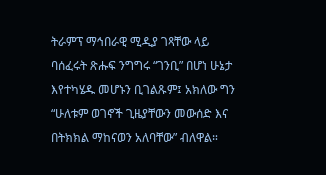ትራምፕ ማኅበራዊ ሚዲያ ገጻቸው ላይ ባሰፈሩት ጽሑፍ ንግግሩ “ገንቢ” በሆነ ሁኔታ እየተካሄዱ መሆኑን ቢገልጹም፤ አክለው ግን “ሁለቱም ወገኖች ጊዜያቸውን መውሰድ እና በትክክል ማከናወን አለባቸው” ብለዋል።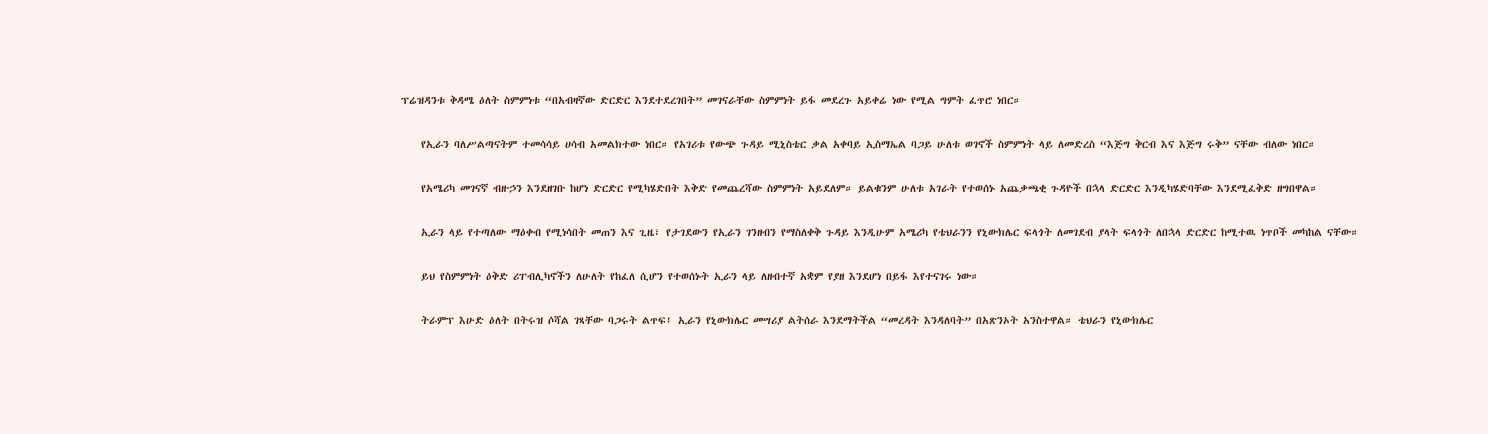ፕሬዝዳንቱ ቅዳሜ ዕለት ስምምነቱ “በአብዛኛው ድርድር እንደተደረገበት” መገናራቸው ስምምነት ይፋ መደረጉ አይቀሬ ነው የሚል ግምት ፈጥሮ ነበር።

    የኢራን ባለሥልጣናትም ተመሳሳይ ሀሳብ አመልክተው ነበር። የአገሪቱ የውጭ ጉዳይ ሚኒስቴር ቃል አቀባይ ኢስማኤል ባጋይ ሁለቱ ወገኖች ስምምነት ላይ ለመድረስ “እጅግ ቅርብ እና እጅግ ሩቅ” ናቸው ብለው ነበር።

    የአሜሪካ መገናኛ ብዙኃን እንደዘገቡ ከሆነ ድርድር የሚካሄድበት እቅድ የመጨረሻው ስምምነት አይደለም። ይልቁንም ሁለቱ አገራት የተወሰኑ አጨቃጫቂ ጉዳዮች በኋላ ድርድር እንዲካሄድባቸው እንደሚፈቅድ ዘግበዋል።

    ኢራን ላይ የተጣለው ማዕቀብ የሚነሳበት መጠን እና ጊዜ፣ የታገደውን የኢራን ገንዘብን የማስለቀቅ ጉዳይ እንዲሁም አሜሪካ የቴህራንን የኒውክሌር ፍላጎት ለመገደብ ያላት ፍላጎት ለበኋላ ድርድር ከሚተዉ ነጥቦች መካከል ናቸው።

    ይህ የስምምነት ዕቅድ ሪፐብሊካኖችን ለሁለት የከፈለ ሲሆን የተወሰኑት ኢራን ላይ ለዘብተኛ አቋም የያዘ እንደሆነ በይፋ እየተናገሩ ነው።

    ትራምፕ እሁድ ዕለት በትሩዝ ሶሻል ገጻቸው ባጋሩት ልጥፍ፤ ኢራን የኒውክሌር መሣሪያ ልትሰራ እንደማትችል “መረዳት እንዳለባት” በአጽንኦት አንስተዋል። ቴህራን የኒውክሌር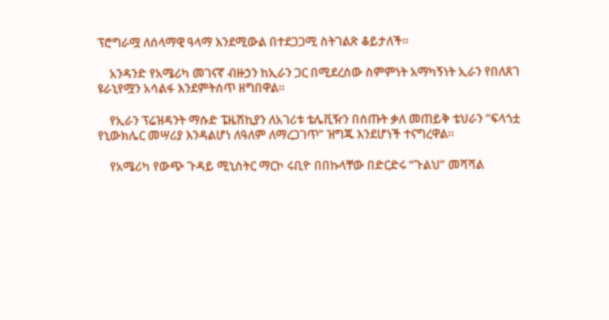ፕሮግራሟ ለሰላማዊ ዓላማ እንደሚውል በተደጋጋሚ ስትገልጽ ቆይታለች።

    አንዳንድ የአሜሪካ መገናኛ ብዙኃን ከኢራን ጋር በሚደረሰው ስምምነት አማካኝነት ኢራን የበለጸገ ዩራኒየሟን አሳልፋ እንደምትሰጥ ዘግበዋል።

    የኢራን ፕሬዝዳንት ማሱድ ፔዜሽኪያን ለአገሪቱ ቴሌቪዥን በሰጡት ቃለ መጠይቅ ቴህራን “ፍላጎቷ የኒውክሌር መሣሪያ እንዳልሆነ ለዓለም ለማረጋገጥ” ዝግጁ እንደሆነች ተናግረዋል።

    የአሜሪካ የውጭ ጉዳይ ሚኒስትር ማርኮ ሩቢዮ በበኩላቸው በድርድሩ “ጉልህ” መሻሻል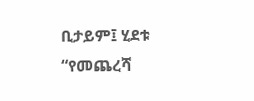ቢታይም፤ ሂደቱ “የመጨረሻ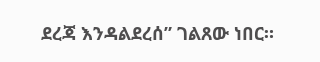ደረጃ እንዳልደረሰ” ገልጸው ነበር።